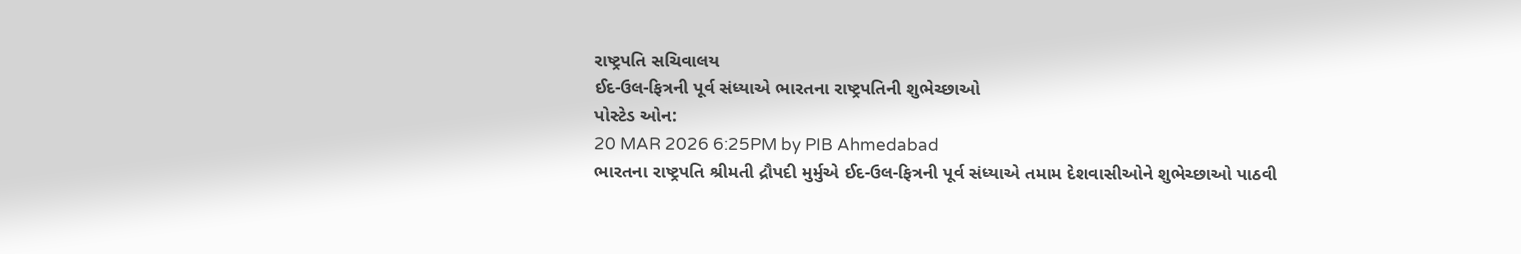રાષ્ટ્રપતિ સચિવાલય
ઈદ-ઉલ-ફિત્રની પૂર્વ સંધ્યાએ ભારતના રાષ્ટ્રપતિની શુભેચ્છાઓ
પોસ્ટેડ ઓન:
20 MAR 2026 6:25PM by PIB Ahmedabad
ભારતના રાષ્ટ્રપતિ શ્રીમતી દ્રૌપદી મુર્મુએ ઈદ-ઉલ-ફિત્રની પૂર્વ સંધ્યાએ તમામ દેશવાસીઓને શુભેચ્છાઓ પાઠવી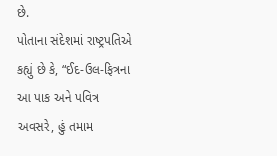છે.
પોતાના સંદેશમાં રાષ્ટ્રપતિએ કહ્યું છે કે, “ઈદ-ઉલ-ફિત્રના આ પાક અને પવિત્ર અવસરે, હું તમામ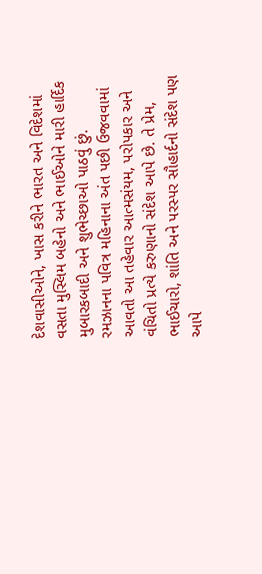દેશવાસીઓને, ખાસ કરીને ભારત અને વિદેશમાં વસતા મુસ્લિમ બહેનો અને ભાઈઓને મારી હાર્દિક મુબારકબાદી અને શુભેચ્છાઓ પાઠવું છું.
રમઝાનના પવિત્ર મહિનાના અંત પછી ઉજવવામાં આવતો આ તહેવાર આત્મસંયમ, પરોપકાર અને વંચિતો પ્રત્યે કરુણાનો સંદેશ આપે છે. તે પ્રેમ, ભાઈચારો, શાંતિ અને પરસ્પર સૌહાર્દનો સંદેશ પણ આપે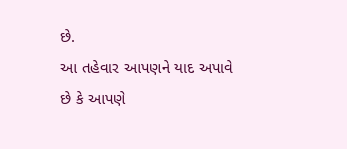છે.
આ તહેવાર આપણને યાદ અપાવે છે કે આપણે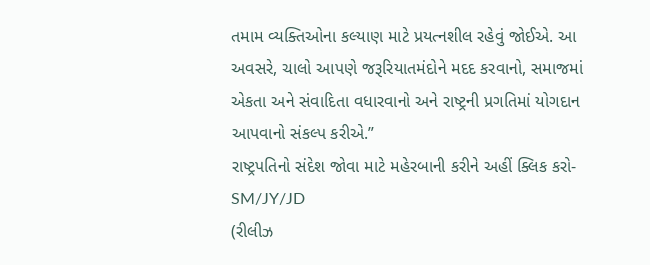તમામ વ્યક્તિઓના કલ્યાણ માટે પ્રયત્નશીલ રહેવું જોઈએ. આ અવસરે, ચાલો આપણે જરૂરિયાતમંદોને મદદ કરવાનો, સમાજમાં એકતા અને સંવાદિતા વધારવાનો અને રાષ્ટ્રની પ્રગતિમાં યોગદાન આપવાનો સંકલ્પ કરીએ.”
રાષ્ટ્રપતિનો સંદેશ જોવા માટે મહેરબાની કરીને અહીં ક્લિક કરો-
SM/JY/JD
(રીલીઝ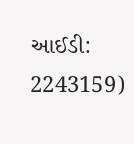આઈડી: 2243159)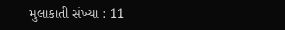મુલાકાતી સંખ્યા : 11